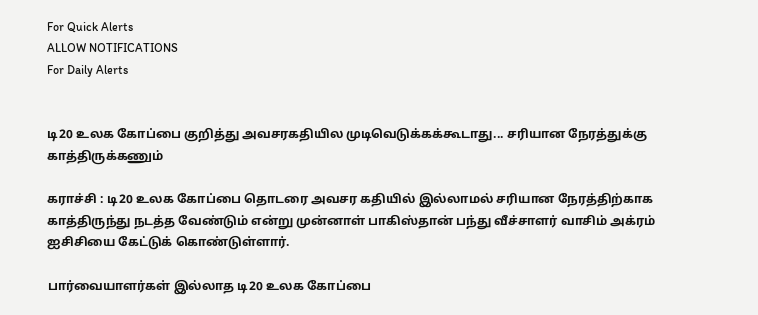For Quick Alerts
ALLOW NOTIFICATIONS
For Daily Alerts


டி20 உலக கோப்பை குறித்து அவசரகதியில முடிவெடுக்கக்கூடாது... சரியான நேரத்துக்கு காத்திருக்கணும்

கராச்சி : டி20 உலக கோப்பை தொடரை அவசர கதியில் இல்லாமல் சரியான நேரத்திற்காக காத்திருந்து நடத்த வேண்டும் என்று முன்னாள் பாகிஸ்தான் பந்து வீச்சாளர் வாசிம் அக்ரம் ஐசிசியை கேட்டுக் கொண்டுள்ளார்.

பார்வையாளர்கள் இல்லாத டி20 உலக கோப்பை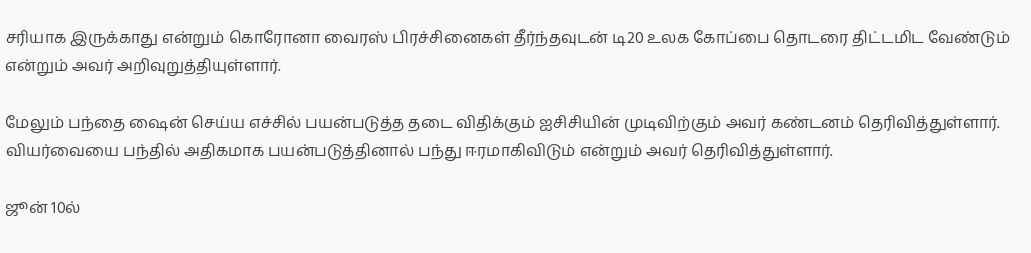சரியாக இருக்காது என்றும் கொரோனா வைரஸ் பிரச்சினைகள் தீர்ந்தவுடன் டி20 உலக கோப்பை தொடரை திட்டமிட வேண்டும் என்றும் அவர் அறிவுறுத்தியுள்ளார்.

மேலும் பந்தை ஷைன் செய்ய எச்சில் பயன்படுத்த தடை விதிக்கும் ஐசிசியின் முடிவிற்கும் அவர் கண்டனம் தெரிவித்துள்ளார். வியர்வையை பந்தில் அதிகமாக பயன்படுத்தினால் பந்து ஈரமாகிவிடும் என்றும் அவர் தெரிவித்துள்ளார்.

ஜூன் 10ல்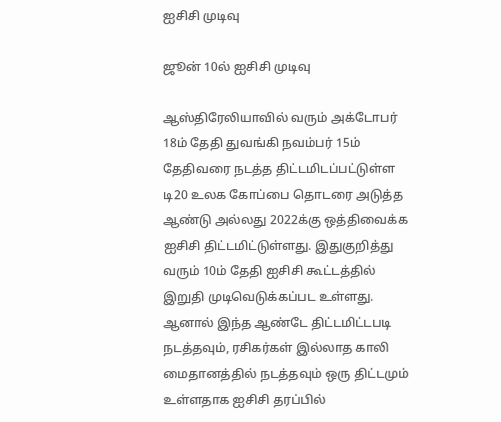ஐசிசி முடிவு

ஜூன் 10ல் ஐசிசி முடிவு

ஆஸ்திரேலியாவில் வரும் அக்டோபர் 18ம் தேதி துவங்கி நவம்பர் 15ம் தேதிவரை நடத்த திட்டமிடப்பட்டுள்ள டி20 உலக கோப்பை தொடரை அடுத்த ஆண்டு அல்லது 2022க்கு ஒத்திவைக்க ஐசிசி திட்டமிட்டுள்ளது. இதுகுறித்து வரும் 10ம் தேதி ஐசிசி கூட்டத்தில் இறுதி முடிவெடுக்கப்பட உள்ளது. ஆனால் இந்த ஆண்டே திட்டமிட்டபடி நடத்தவும், ரசிகர்கள் இல்லாத காலி மைதானத்தில் நடத்தவும் ஒரு திட்டமும் உள்ளதாக ஐசிசி தரப்பில்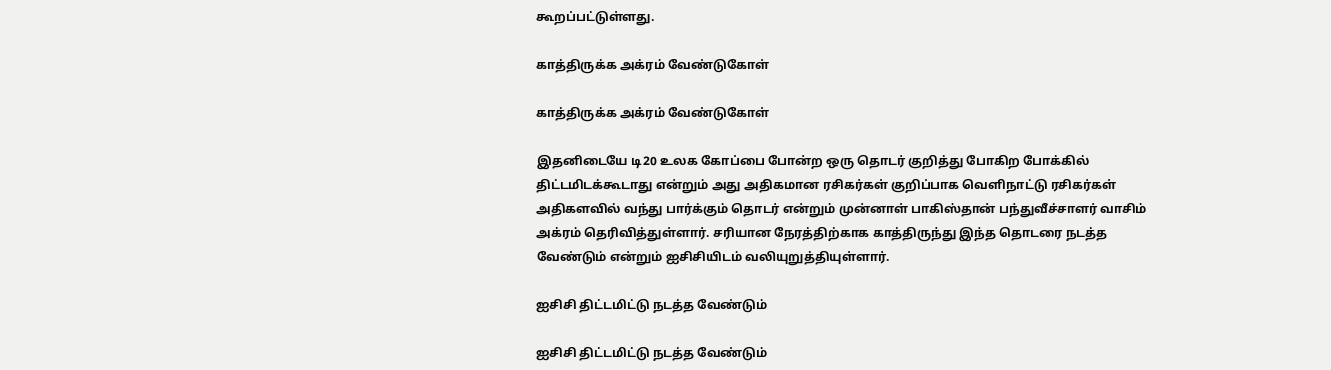கூறப்பட்டுள்ளது.

காத்திருக்க அக்ரம் வேண்டுகோள்

காத்திருக்க அக்ரம் வேண்டுகோள்

இதனிடையே டி20 உலக கோப்பை போன்ற ஒரு தொடர் குறித்து போகிற போக்கில் திட்டமிடக்கூடாது என்றும் அது அதிகமான ரசிகர்கள் குறிப்பாக வெளிநாட்டு ரசிகர்கள் அதிகளவில் வந்து பார்க்கும் தொடர் என்றும் முன்னாள் பாகிஸ்தான் பந்துவீச்சாளர் வாசிம் அக்ரம் தெரிவித்துள்ளார். சரியான நேரத்திற்காக காத்திருந்து இந்த தொடரை நடத்த வேண்டும் என்றும் ஐசிசியிடம் வலியுறுத்தியுள்ளார்.

ஐசிசி திட்டமிட்டு நடத்த வேண்டும்

ஐசிசி திட்டமிட்டு நடத்த வேண்டும்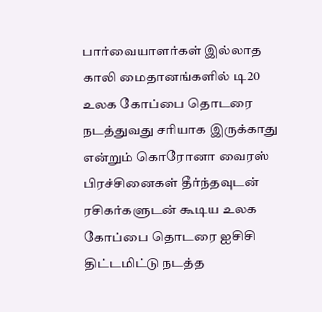பார்வையாளர்கள் இல்லாத காலி மைதானங்களில் டி20 உலக கோப்பை தொடரை நடத்துவது சரியாக இருக்காது என்றும் கொரோனா வைரஸ் பிரச்சினைகள் தீர்ந்தவுடன் ரசிகர்களுடன் கூடிய உலக கோப்பை தொடரை ஐசிசி திட்டமிட்டு நடத்த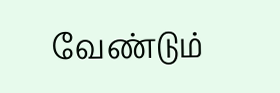வேண்டும்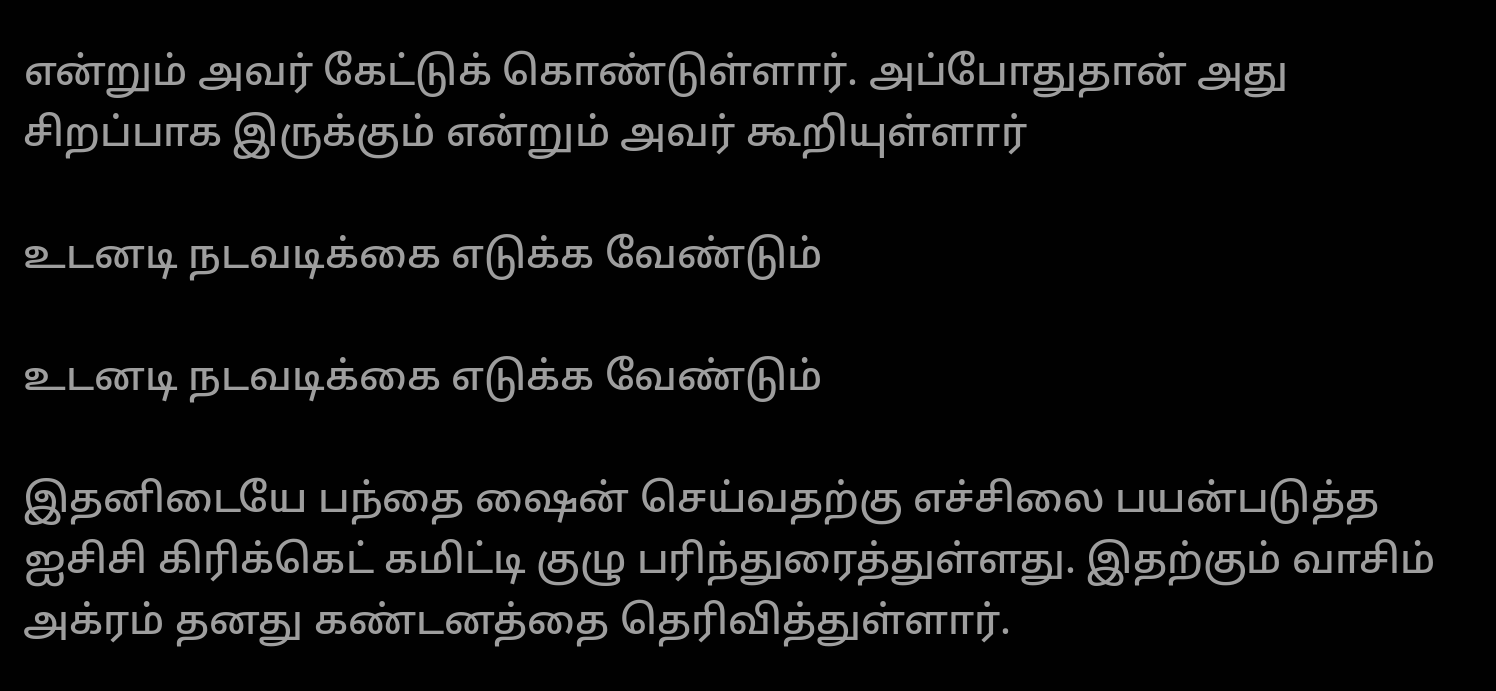என்றும் அவர் கேட்டுக் கொண்டுள்ளார். அப்போதுதான் அது சிறப்பாக இருக்கும் என்றும் அவர் கூறியுள்ளார்

உடனடி நடவடிக்கை எடுக்க வேண்டும்

உடனடி நடவடிக்கை எடுக்க வேண்டும்

இதனிடையே பந்தை ஷைன் செய்வதற்கு எச்சிலை பயன்படுத்த ஐசிசி கிரிக்கெட் கமிட்டி குழு பரிந்துரைத்துள்ளது. இதற்கும் வாசிம் அக்ரம் தனது கண்டனத்தை தெரிவித்துள்ளார்.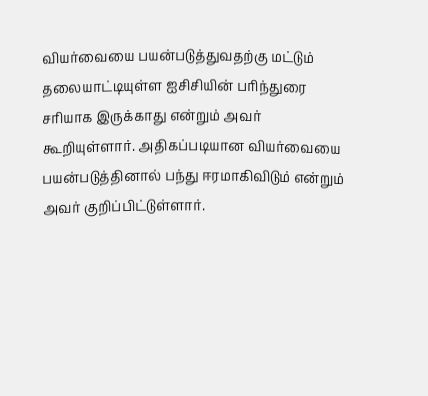வியர்வையை பயன்படுத்துவதற்கு மட்டும் தலையாட்டியுள்ள ஐசிசியின் பரிந்துரை சரியாக இருக்காது என்றும் அவர் கூறியுள்ளார். அதிகப்படியான வியர்வையை பயன்படுத்தினால் பந்து ஈரமாகிவிடும் என்றும் அவர் குறிப்பிட்டுள்ளார்.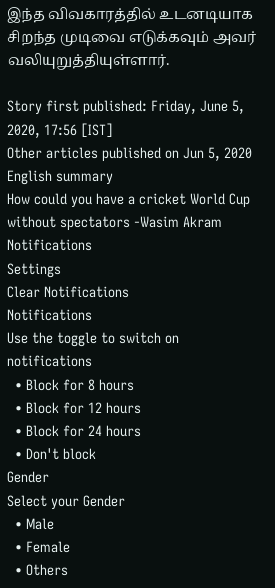இந்த விவகாரத்தில் உடனடியாக சிறந்த முடிவை எடுக்கவும் அவர் வலியுறுத்தியுள்ளார்.

Story first published: Friday, June 5, 2020, 17:56 [IST]
Other articles published on Jun 5, 2020
English summary
How could you have a cricket World Cup without spectators -Wasim Akram
Notifications
Settings
Clear Notifications
Notifications
Use the toggle to switch on notifications
  • Block for 8 hours
  • Block for 12 hours
  • Block for 24 hours
  • Don't block
Gender
Select your Gender
  • Male
  • Female
  • Others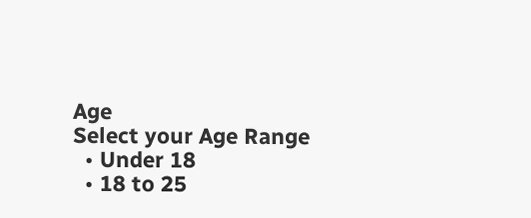Age
Select your Age Range
  • Under 18
  • 18 to 25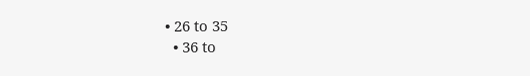• 26 to 35
  • 36 to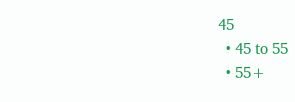45
  • 45 to 55
  • 55+